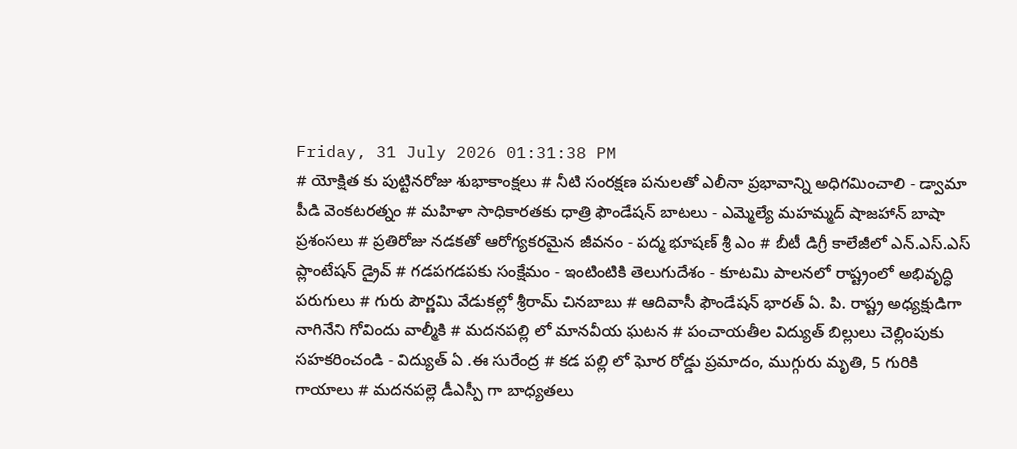Friday, 31 July 2026 01:31:38 PM
# యోక్షిత కు పుట్టినరోజు శుభాకాంక్షలు # నీటి సంరక్షణ పనులతో ఎలీనా ప్రభావాన్ని అధిగమించాలి - డ్వామా పీడి వెంకటరత్నం # మహిళా సాధికారతకు ధాత్రి ఫౌండేషన్ బాటలు - ఎమ్మెల్యే మహమ్మద్ షాజహాన్ బాషా ప్రశంసలు # ప్రతిరోజు నడకతో ఆరోగ్యకరమైన జీవనం - పద్మ భూషణ్ శ్రీ ఎం # బీటీ డిగ్రీ కాలేజీలో ఎన్.ఎస్.ఎస్ ప్లాంటేషన్ డ్రైవ్ # గడపగడపకు సంక్షేమం - ఇంటింటికి తెలుగుదేశం - కూటమి పాలనలో రాష్ట్రంలో అభివృద్ధి పరుగులు # గురు పౌర్ణమి వేడుకల్లో శ్రీరామ్ చినబాబు # ఆదివాసీ ఫౌండేషన్ భారత్ ఏ. పి. రాష్ట్ర అధ్యక్షుడిగా నాగినేని గోవిందు వాల్మీకి # మదనపల్లి లో మానవీయ ఘటన # పంచాయతీల విద్యుత్ బిల్లులు చెల్లింపుకు సహకరించండి - విద్యుత్ ఏ .ఈ సురేంద్ర # కడ పల్లి లో ఘోర రోడ్డు ప్రమాదం, ముగ్గురు మృతి, 5 గురికి గాయాలు # మదనపల్లె డీఎస్పీ గా బాధ్యతలు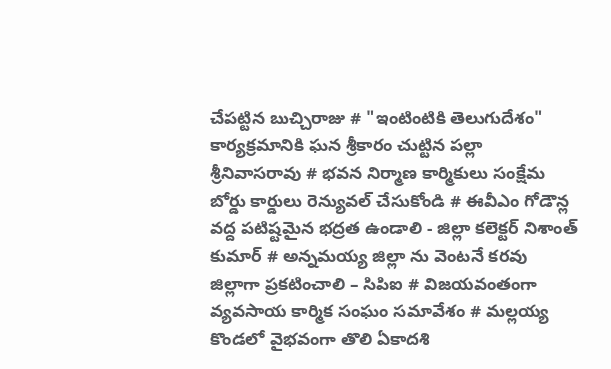చేపట్టిన బుచ్చిరాజు # "ఇంటింటికి తెలుగుదేశం" కార్యక్రమానికి ఘన శ్రీకారం చుట్టిన పల్లా శ్రీనివాసరావు # భవన నిర్మాణ కార్మికులు సంక్షేమ బోర్డు కార్డులు రెన్యువల్ చేసుకోండి # ఈవీఎం గోడౌన్ల వద్ద పటిష్టమైన భద్రత ఉండాలి - జిల్లా కలెక్టర్ నిశాంత్ కుమార్ # అన్నమయ్య జిల్లా ను వెంటనే కరవు జిల్లాగా ప్రకటించాలి – సిపిఐ # విజయవంతంగా వ్యవసాయ కార్మిక సంఘం సమావేశం # మల్లయ్య కొండలో వైభవంగా తొలి ఏకాదశి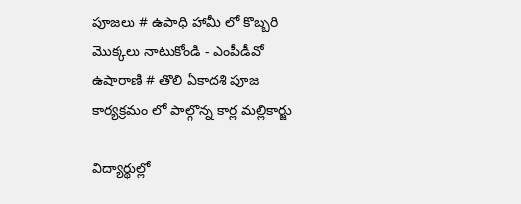పూజలు # ఉపాధి హామీ లో కొబ్బరి మొక్కలు నాటుకోండి - ఎంపీడీవో ఉషారాణి # తొలి ఏకాదశి పూజ కార్యక్రమం లో పాల్గొన్న కార్ల మల్లికార్జు

విద్యార్థుల్లో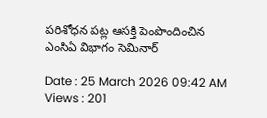పరిశోధన పట్ల ఆసక్తి పెంపొందించిన ఎంసిఏ విభాగం సెమినార్

Date : 25 March 2026 09:42 AM Views : 201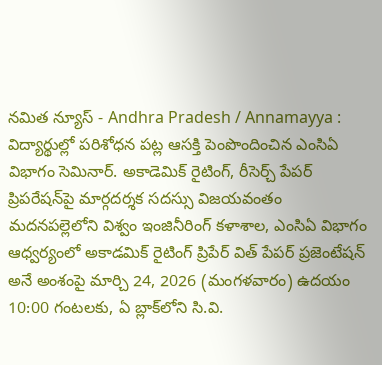నమిత న్యూస్ - Andhra Pradesh / Annamayya : విద్యార్థుల్లో పరిశోధన పట్ల ఆసక్తి పెంపొందించిన ఎంసిఏ విభాగం సెమినార్. అకాడెమిక్ రైటింగ్, రీసెర్చ్ పేపర్ ప్రిపరేషన్‌పై మార్గదర్శక సదస్సు విజయవంతం మదనపల్లెలోని విశ్వం ఇంజినీరింగ్ కళాశాల, ఎంసిఏ విభాగం ఆధ్వర్యంలో అకాడమిక్ రైటింగ్ ప్రిపేర్ విత్ పేపర్ ప్రజెంటేషన్ అనే అంశంపై మార్చి 24, 2026 (మంగళవారం) ఉదయం 10:00 గంటలకు, ఏ బ్లాక్‌లోని సి.వి.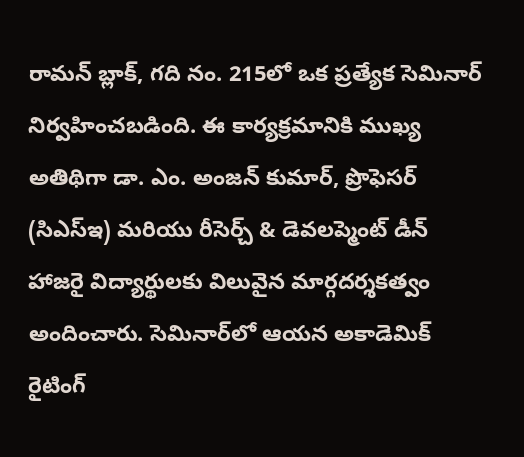రామన్ బ్లాక్, గది నం. 215లో ఒక ప్రత్యేక సెమినార్ నిర్వహించబడింది. ఈ కార్యక్రమానికి ముఖ్య అతిథిగా డా. ఎం. అంజన్ కుమార్, ప్రొఫెసర్ (సిఎస్‌ఇ) మరియు రీసెర్చ్ & డెవలప్మెంట్ డీన్ హాజరై విద్యార్థులకు విలువైన మార్గదర్శకత్వం అందించారు. సెమినార్‌లో ఆయన అకాడెమిక్ రైటింగ్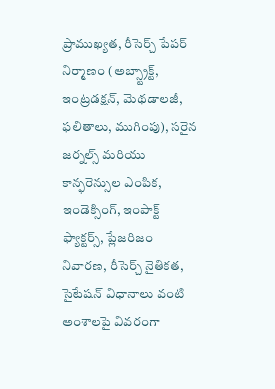ప్రాముఖ్యత, రీసెర్చ్ పేపర్ నిర్మాణం (అబ్స్ట్రాక్ట్, ఇంట్రడక్షన్, మెథడాలజీ, ఫలితాలు, ముగింపు), సరైన జర్నల్స్ మరియు కాన్ఫరెన్సుల ఎంపిక, ఇండెక్సింగ్, ఇంపాక్ట్ ఫ్యాక్టర్స్, ప్లేజరిజం నివారణ, రీసెర్చ్ నైతికత, సైటేషన్ విధానాలు వంటి అంశాలపై వివరంగా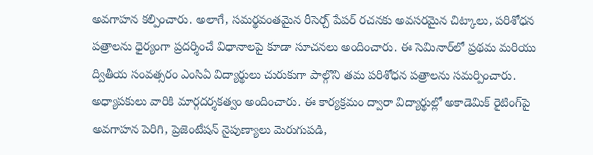అవగాహన కల్పించారు. అలాగే, సమర్థవంతమైన రీసెర్చ్ పేపర్ రచనకు అవసరమైన చిట్కాలు, పరిశోధన పత్రాలను ధైర్యంగా ప్రదర్శించే విధానాలపై కూడా సూచనలు అందించారు. ఈ సెమినార్‌లో ప్రథమ మరియు ద్వితీయ సంవత్సరం ఎంసిఏ విద్యార్థులు చురుకుగా పాల్గొని తమ పరిశోధన పత్రాలను సమర్పించారు. అధ్యాపకులు వారికి మార్గదర్శకత్వం అందించారు. ఈ కార్యక్రమం ద్వారా విద్యార్థుల్లో అకాడెమిక్ రైటింగ్‌పై అవగాహన పెరిగి, ప్రెజెంటేషన్ నైపుణ్యాలు మెరుగుపడి,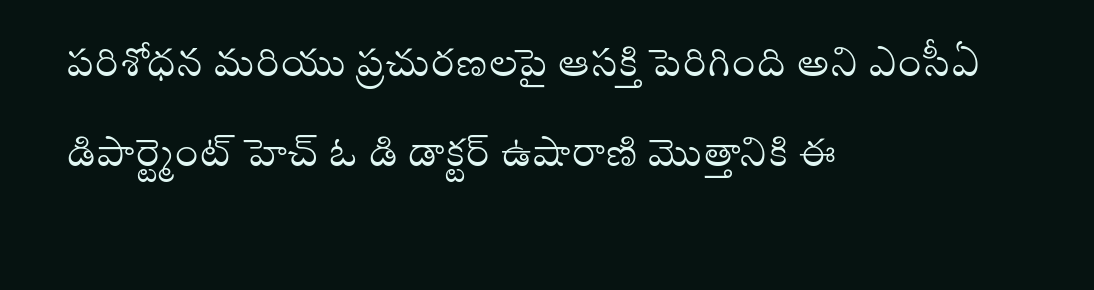పరిశోధన మరియు ప్రచురణలపై ఆసక్తి పెరిగింది అని ఎంసీఏ డిపార్ట్మెంట్ హెచ్ ఓ డి డాక్టర్ ఉషారాణి మొత్తానికి ఈ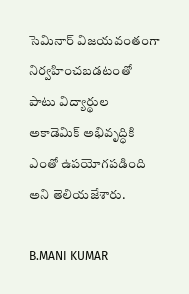సెమినార్ విజయవంతంగా నిర్వహించబడటంతో పాటు విద్యార్థుల అకాడెమిక్ అభివృద్ధికి ఎంతో ఉపయోగపడింది అని తెలియజేశారు.

B.MANI KUMAR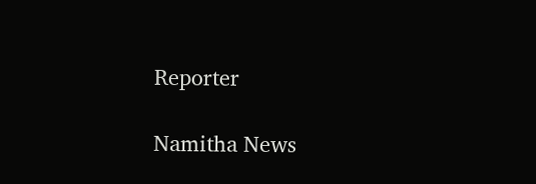Reporter

Namitha News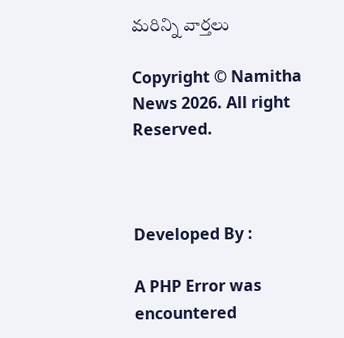మరిన్ని వార్తలు

Copyright © Namitha News 2026. All right Reserved.



Developed By :

A PHP Error was encountered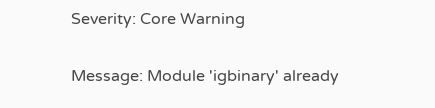Severity: Core Warning

Message: Module 'igbinary' already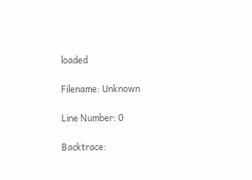loaded

Filename: Unknown

Line Number: 0

Backtrace: